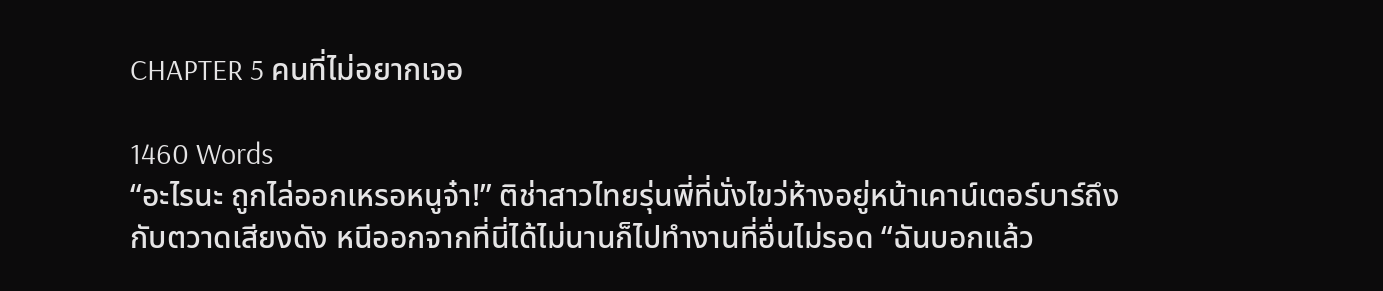CHAPTER 5 คนที่ไม่อยากเจอ

1460 Words
“อะไรนะ ถูกไล่ออกเหรอหนูจ๋า!” ติช่าสาวไทยรุ่นพี่ที่นั่งไขว่ห้างอยู่หน้าเคาน์เตอร์บาร์ถึงกับตวาดเสียงดัง หนีออกจากที่นี่ได้ไม่นานก็ไปทำงานที่อื่นไม่รอด “ฉันบอกแล้ว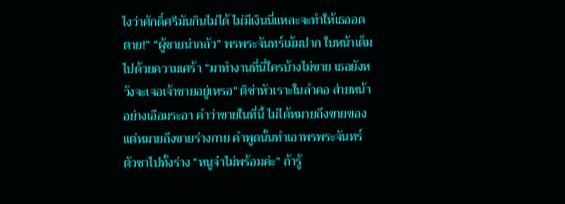ไงว่าศักดิ์ศรีมันกินไม่ได้ ไม่มีเงินนี่แหละจะทำให้เธออดตาย!” “ผู้ชายน่ากลัว” พรพระจันทร์เม้มปาก ใบหน้าเต็มไปด้วยความเศร้า “มาทำงานที่นี่ใครบ้างไม่ขาย เธอยังหวังจะเจอเจ้าชายอยู่เหรอ” ติช่าหัวเราะในลำคอ ส่ายหน้าอย่างเอือมระอา คำว่าขายในที่นี้ ไม่ได้หมายถึงขายของ แต่หมายถึงขายร่างกาย คำพูดนั้นทำเอาพรพระจันทร์ตัวชาไปทั้งร่าง “หนูจ๋าไม่พร้อมค่ะ” ถ้ารู้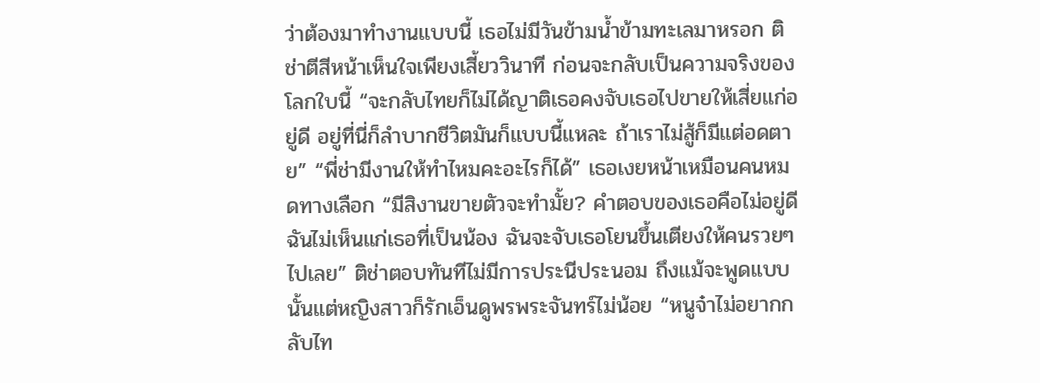ว่าต้องมาทำงานแบบนี้ เธอไม่มีวันข้ามน้ำข้ามทะเลมาหรอก ติช่าตีสีหน้าเห็นใจเพียงเสี้ยววินาที ก่อนจะกลับเป็นความจริงของโลกใบนี้ “จะกลับไทยก็ไม่ได้ญาติเธอคงจับเธอไปขายให้เสี่ยแก่อยู่ดี อยู่ที่นี่ก็ลำบากชีวิตมันก็แบบนี้แหละ ถ้าเราไม่สู้ก็มีแต่อดตาย” “พี่ช่ามีงานให้ทำไหมคะอะไรก็ได้” เธอเงยหน้าเหมือนคนหมดทางเลือก “มีสิงานขายตัวจะทำมั้ย? คำตอบของเธอคือไม่อยู่ดีฉันไม่เห็นแก่เธอที่เป็นน้อง ฉันจะจับเธอโยนขึ้นเตียงให้คนรวยๆ ไปเลย” ติช่าตอบทันทีไม่มีการประนีประนอม ถึงแม้จะพูดแบบนั้นแต่หญิงสาวก็รักเอ็นดูพรพระจันทร์ไม่น้อย “หนูจ๋าไม่อยากกลับไท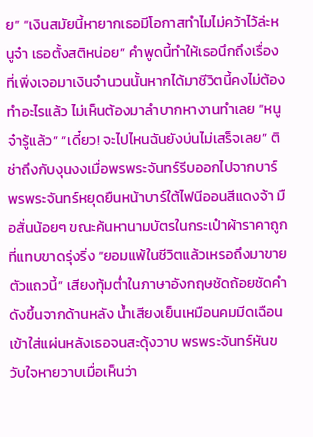ย” “เงินสมัยนี้หายากเธอมีโอกาสทำไมไม่คว้าไว้ล่ะหนูจ๋า เธอตั้งสติหน่อย” คำพูดนี้ทำให้เธอนึกถึงเรื่องที่เพิ่งเจอมาเงินจำนวนนั้นหากได้มาชีวิตนี้คงไม่ต้องทำอะไรแล้ว ไม่เห็นต้องมาลำบากหางานทำเลย “หนูจ๋ารู้แล้ว” “เดี๋ยว! จะไปไหนฉันยังบ่นไม่เสร็จเลย” ติช่าถึงกับงุนงงเมื่อพรพระจันทร์รีบออกไปจากบาร์ พรพระจันทร์หยุดยืนหน้าบาร์ใต้ไฟนีออนสีแดงจ้า มือสั่นน้อยๆ ขณะค้นหานามบัตรในกระเป๋าผ้าราคาถูกที่แทบขาดรุ่งริ่ง “ยอมแพ้ในชีวิตแล้วเหรอถึงมาขายตัวแถวนี้” เสียงทุ้มต่ำในภาษาอังกฤษชัดถ้อยชัดคำดังขึ้นจากด้านหลัง น้ำเสียงเย็นเหมือนคมมีดเฉือนเข้าใส่แผ่นหลังเธอจนสะดุ้งวาบ พรพระจันทร์หันขวับใจหายวาบเมื่อเห็นว่า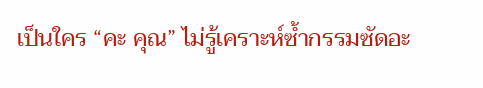เป็นใคร “คะ คุณ” ไม่รู้เคราะห์ซ้ำกรรมซัดอะ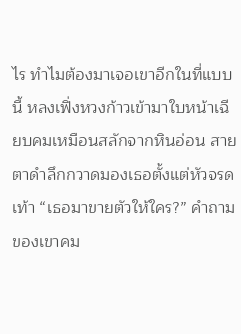ไร ทำไมต้องมาเจอเขาอีกในที่แบบนี้ หลงเฟิ่งหวงก้าวเข้ามาใบหน้าเฉียบคมเหมือนสลักจากหินอ่อน สายตาดำลึกกวาดมองเธอตั้งแต่หัวจรดเท้า “เธอมาขายตัวให้ใคร?” คำถามของเขาคม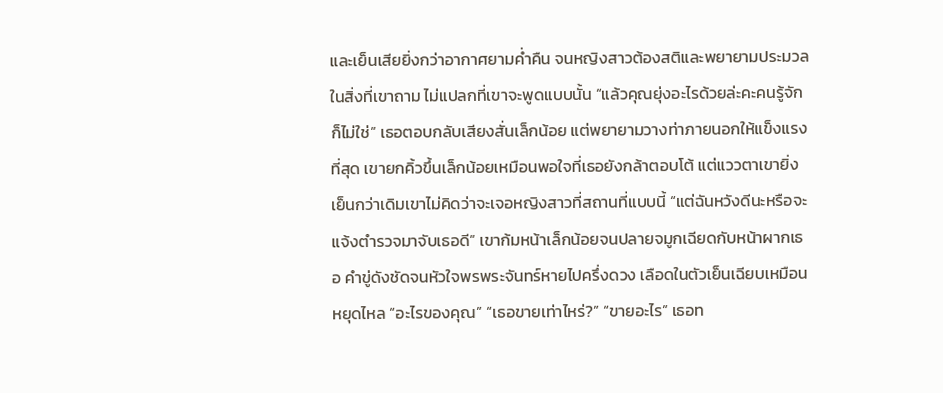และเย็นเสียยิ่งกว่าอากาศยามค่ำคืน จนหญิงสาวต้องสติและพยายามประมวลในสิ่งที่เขาถาม ไม่แปลกที่เขาจะพูดแบบนั้น “แล้วคุณยุ่งอะไรด้วยล่ะคะคนรู้จักก็ไม่ใช่” เธอตอบกลับเสียงสั่นเล็กน้อย แต่พยายามวางท่าภายนอกให้แข็งแรงที่สุด เขายกคิ้วขึ้นเล็กน้อยเหมือนพอใจที่เธอยังกล้าตอบโต้ แต่แววตาเขายิ่งเย็นกว่าเดิมเขาไม่คิดว่าจะเจอหญิงสาวที่สถานที่แบบนี้ “แต่ฉันหวังดีนะหรือจะแจ้งตำรวจมาจับเธอดี” เขาก้มหน้าเล็กน้อยจนปลายจมูกเฉียดกับหน้าผากเธอ คำขู่ดังชัดจนหัวใจพรพระจันทร์หายไปครึ่งดวง เลือดในตัวเย็นเฉียบเหมือนหยุดไหล “อะไรของคุณ” “เธอขายเท่าไหร่?” “ขายอะไร” เธอท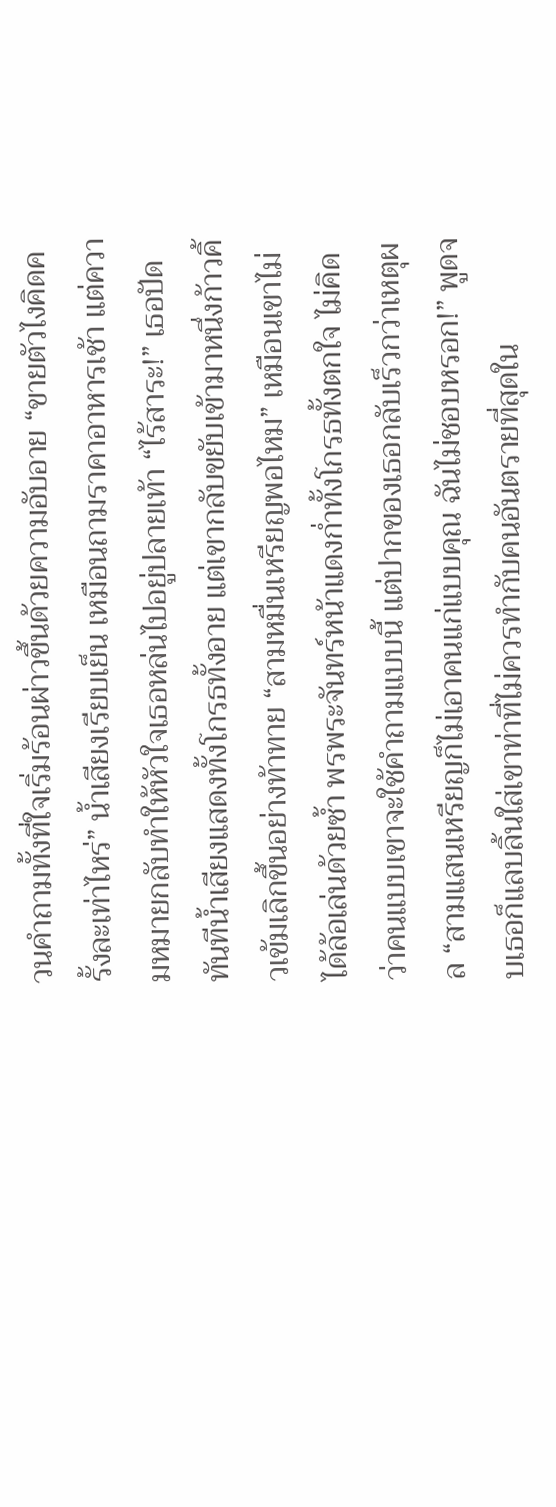วนคำถามทั้งที่ใจเริ่มร้อนผ่าวขึ้นด้วยความอับอาย “ขายตัวไงคิดครั้งละเท่าไหร่” น้ำเสียงเรียบเย็น เหมือนถามราคาอาหารเช้า แต่ความหมายกลับทำให้หัวใจเธอหล่นไปอยู่ปลายเท้า “ไร้สาระ!” เธอปัดทันทีน้ำเสียงแสดงทั้งโกรธทั้งอาย แต่เขากลับขยับเข้ามาหนึ่งก้าวคิ้วเข้มเลิกขึ้นอย่างท้าทาย “สามหมื่นเหรียญพอไหม” เหมือนเขาไม่ได้ล้อเล่นด้วยซ้ำ พรพระจันทร์หน้าแดงก่ำทั้งโกรธทั้งตกใจ ไม่คิดว่าคนแบบเขาจะใช้คำถามแบบนี้ แต่ปากของเธอกลับเร็วกว่าเหตุผล “สามแสนเหรียญก็ไม่เอาคนแก่แบบคุณ ฉันไม่ชอบหรอก!” พูดจบเธอก็แลบลิ้นใส่เขาท่าที่ไม่ควรทำกับคนอันตรายที่สุดใน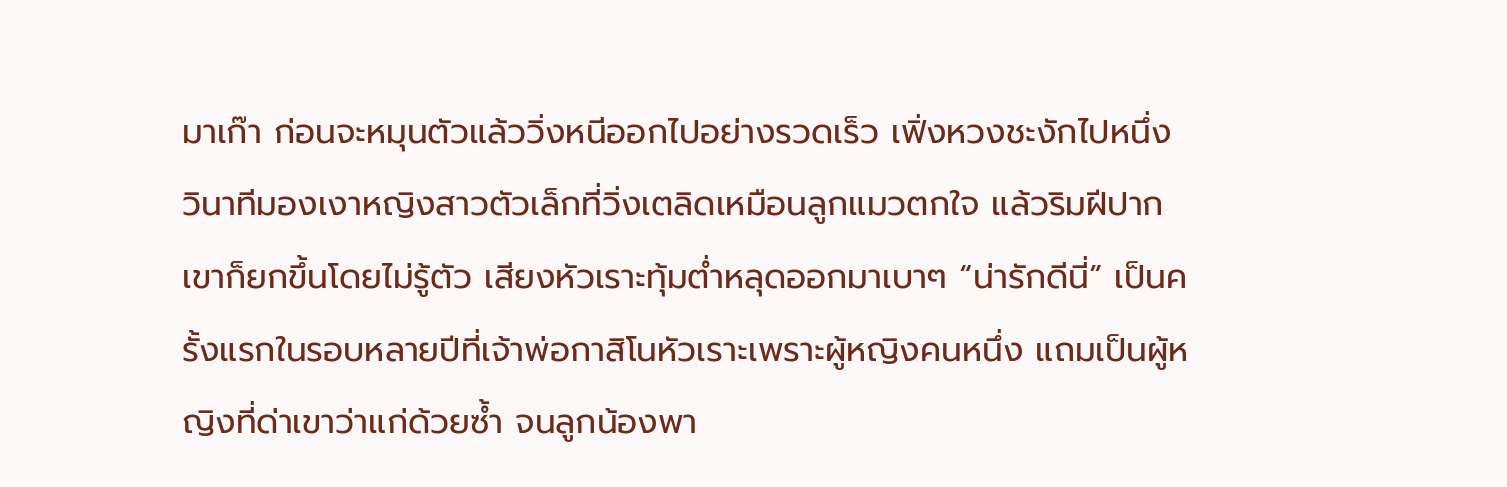มาเก๊า ก่อนจะหมุนตัวแล้ววิ่งหนีออกไปอย่างรวดเร็ว เฟิ่งหวงชะงักไปหนึ่งวินาทีมองเงาหญิงสาวตัวเล็กที่วิ่งเตลิดเหมือนลูกแมวตกใจ แล้วริมฝีปากเขาก็ยกขึ้นโดยไม่รู้ตัว เสียงหัวเราะทุ้มต่ำหลุดออกมาเบาๆ “น่ารักดีนี่” เป็นครั้งแรกในรอบหลายปีที่เจ้าพ่อกาสิโนหัวเราะเพราะผู้หญิงคนหนึ่ง แถมเป็นผู้หญิงที่ด่าเขาว่าแก่ด้วยซ้ำ จนลูกน้องพา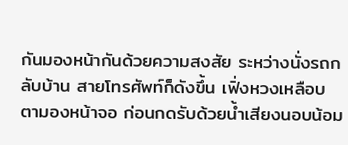กันมองหน้ากันด้วยความสงสัย ระหว่างนั่งรถกลับบ้าน สายโทรศัพท์ก็ดังขึ้น เฟิ่งหวงเหลือบตามองหน้าจอ ก่อนกดรับด้วยน้ำเสียงนอบน้อม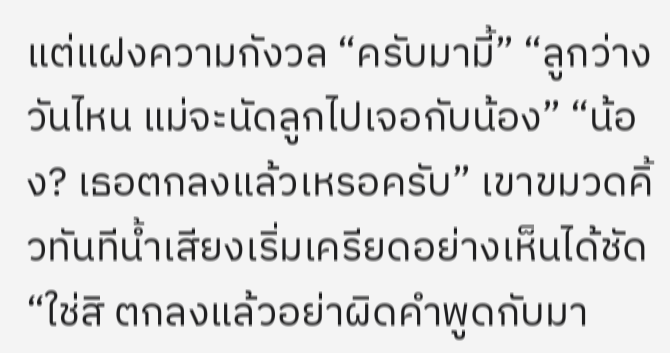แต่แฝงความกังวล “ครับมามี้” “ลูกว่างวันไหน แม่จะนัดลูกไปเจอกับน้อง” “น้อง? เธอตกลงแล้วเหรอครับ” เขาขมวดคิ้วทันทีน้ำเสียงเริ่มเครียดอย่างเห็นได้ชัด “ใช่สิ ตกลงแล้วอย่าผิดคำพูดกับมา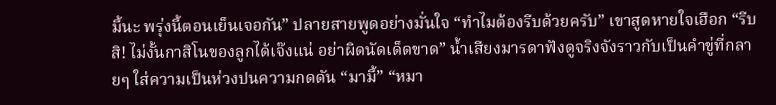มี้นะ พรุ่งนี้ตอนเย็นเจอกัน” ปลายสายพูดอย่างมั่นใจ “ทำไมต้องรีบด้วยครับ” เขาสูดหายใจเฮือก “รีบสิ! ไม่งั้นกาสิโนของลูกได้เจ๊งแน่ อย่าผิดนัดเด็ดขาด” น้ำเสียงมารดาฟังดูจริงจังราวกับเป็นคำขู่ที่กลายๆ ใส่ความเป็นห่วงปนความกดดัน “มามี้” “หมา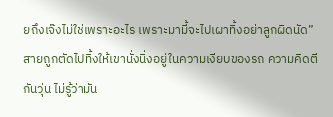ยถึงเจ๊งไม่ใช่เพราะอะไร เพราะมามี้จะไปเผาทิ้งอย่าลูกผิดนัด” สายถูกตัดไปทิ้งให้เขานั่งนิ่งอยู่ในความเงียบของรถ ความคิดตีกันวุ่น ไม่รู้ว่ามัน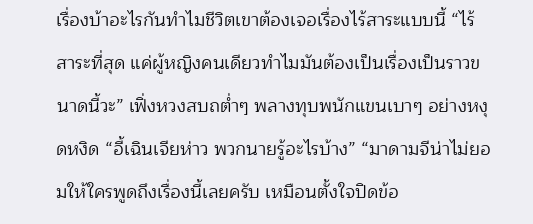เรื่องบ้าอะไรกันทำไมชีวิตเขาต้องเจอเรื่องไร้สาระแบบนี้ “ไร้สาระที่สุด แค่ผู้หญิงคนเดียวทำไมมันต้องเป็นเรื่องเป็นราวขนาดนี้วะ” เฟิ่งหวงสบถต่ำๆ พลางทุบพนักแขนเบาๆ อย่างหงุดหงิด “อี้เฉินเจียห่าว พวกนายรู้อะไรบ้าง” “มาดามจีน่าไม่ยอมให้ใครพูดถึงเรื่องนี้เลยครับ เหมือนตั้งใจปิดข้อ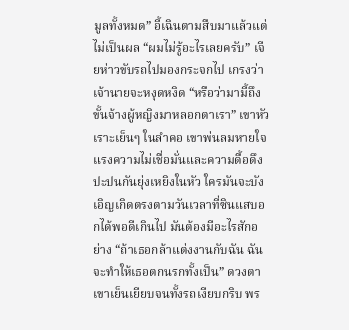มูลทั้งหมด” อี้เฉินตามสืบมาแล้วแต่ไม่เป็นผล “ผมไม่รู้อะไรเลยครับ” เจียห่าวขับรถไปมองกระจกไป เกรงว่าเจ้านายจะหงุดหงิด “หรือว่ามามี้ถึงขั้นจ้างผู้หญิงมาหลอกตาเรา” เขาหัวเราะเย็นๆ ในลำคอ เขาพ่นลมหายใจแรงความไม่เชื่อมั่นและความดื้อดึงปะปนกันยุ่งเหยิงในหัว ใครมันจะบังเอิญเกิดตรงตามวันเวลาที่ซินแสบอกได้พอดีเกินไป มันต้องมีอะไรสักอย่าง “ถ้าเธอกล้าแต่งงานกับฉัน ฉันจะทำให้เธอตกนรกทั้งเป็น” ดวงตาเขาเย็นเยียบจนทั้งรถเงียบกริบ พร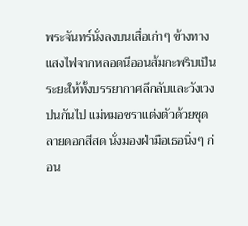พระจันทร์นั่งลงบนเสื่อเก่าๆ ข้างทาง แสงไฟจากหลอดนีออนส้มกะพริบเป็นระยะให้ทั้งบรรยากาศลึกลับและวังเวงปนกันไป แม่หมอชราแต่งตัวด้วยชุดลายดอกสีสด นั่งมองฝ่ามือเธอนิ่งๆ ก่อน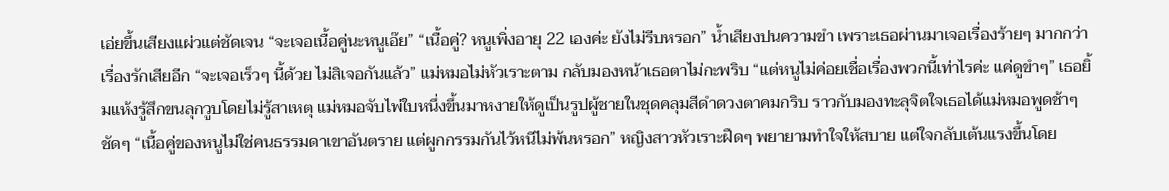เอ่ยขึ้นเสียงแผ่วแต่ชัดเจน “จะเจอเนื้อคู่นะหนูเอ๊ย” “เนื้อคู่? หนูเพิ่งอายุ 22 เองค่ะ ยังไม่รีบหรอก” น้ำเสียงปนความขำ เพราะเธอผ่านมาเจอเรื่องร้ายๆ มากกว่าเรื่องรักเสียอีก “จะเจอเร็วๆ นี้ด้วย ไม่สิเจอกันแล้ว” แม่หมอไม่หัวเราะตาม กลับมองหน้าเธอตาไม่กะพริบ “แต่หนูไม่ค่อยเชื่อเรื่องพวกนี้เท่าไรค่ะ แค่ดูขำๆ” เธอยิ้มแห้งรู้สึกขนลุกวูบโดยไม่รู้สาเหตุ แม่หมอจับไพ่ใบหนึ่งขึ้นมาหงายให้ดูเป็นรูปผู้ชายในชุดคลุมสีดำดวงตาคมกริบ ราวกับมองทะลุจิตใจเธอได้แม่หมอพูดช้าๆ ชัดๆ “เนื้อคู่ของหนูไม่ใช่คนธรรมดาเขาอันตราย แต่ผูกกรรมกันไว้หนีไม่พ้นหรอก” หญิงสาวหัวเราะฝืดๆ พยายามทำใจให้สบาย แต่ใจกลับเต้นแรงขึ้นโดย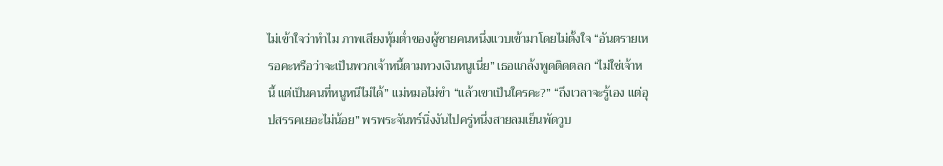ไม่เข้าใจว่าทำไม ภาพเสียงทุ้มต่ำของผู้ชายคนหนึ่งแวบเข้ามาโดยไม่ตั้งใจ “อันตรายเหรอคะหรือว่าจะเป็นพวกเจ้าหนี้ตามทวงเงินหนูเนี่ย” เธอแกล้งพูดติดตลก “ไม่ใช่เจ้าหนี้ แต่เป็นคนที่หนูหนีไม่ได้” แม่หมอไม่ขำ “แล้วเขาเป็นใครคะ?” “ถึงเวลาจะรู้เอง แต่อุปสรรคเยอะไม่น้อย” พรพระจันทร์นิ่งงันไปครู่หนึ่งสายลมเย็นพัดวูบ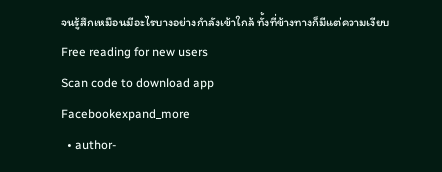จนรู้สึกเหมือนมีอะไรบางอย่างกำลังเข้าใกล้ ทั้งที่ข้างทางก็มีแต่ความเงียบ
Free reading for new users
Scan code to download app
Facebookexpand_more
  • author-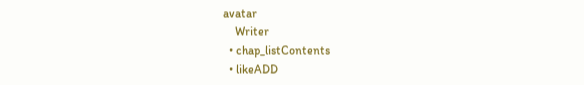avatar
    Writer
  • chap_listContents
  • likeADD